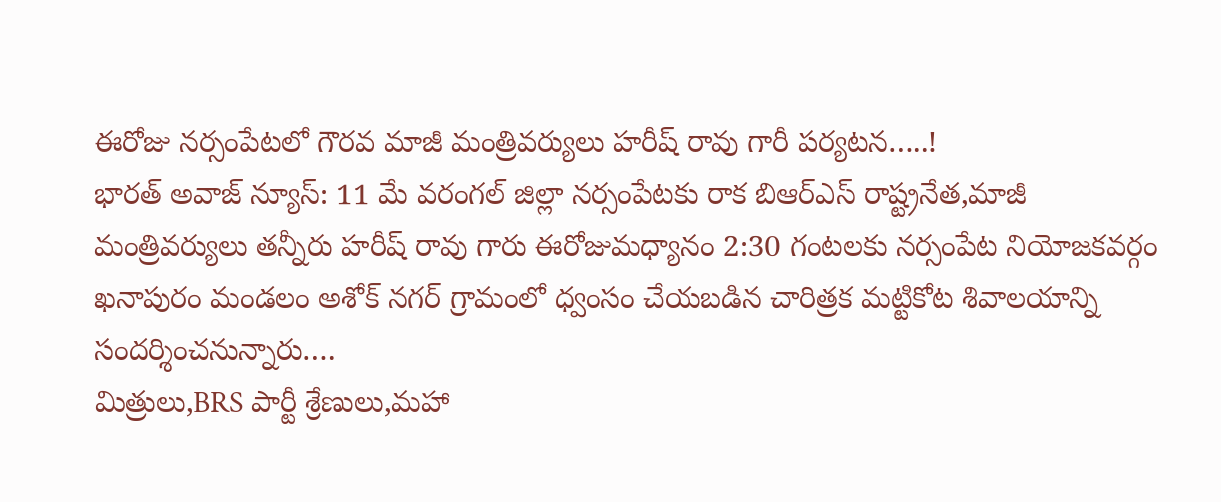ఈరోజు నర్సంపేటలో గౌరవ మాజీ మంత్రివర్యులు హరీష్ రావు గారీ పర్యటన…..!
భారత్ అవాజ్ న్యూస్: 11 మే వరంగల్ జిల్లా నర్సంపేటకు రాక బిఆర్ఎస్ రాష్ట్రనేత,మాజీ మంత్రివర్యులు తన్నీరు హరీష్ రావు గారు ఈరోజుమధ్యానం 2:30 గంటలకు నర్సంపేట నియోజకవర్గం ఖనాపురం మండలం అశోక్ నగర్ గ్రామంలో ధ్వంసం చేయబడిన చారిత్రక మట్టికోట శివాలయాన్ని సందర్శించనున్నారు….
మిత్రులు,BRS పార్టీ శ్రేణులు,మహా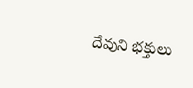దేవుని భక్తులు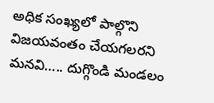అధిక సంఖ్యలో పాల్గొని విజయవంతం చేయగలరని మనవి….. దుగ్గొండి మండలం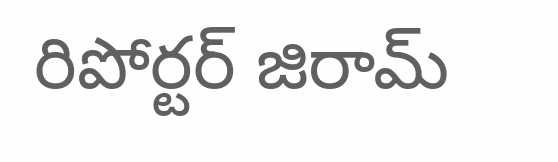రిపోర్టర్ జిరామ్